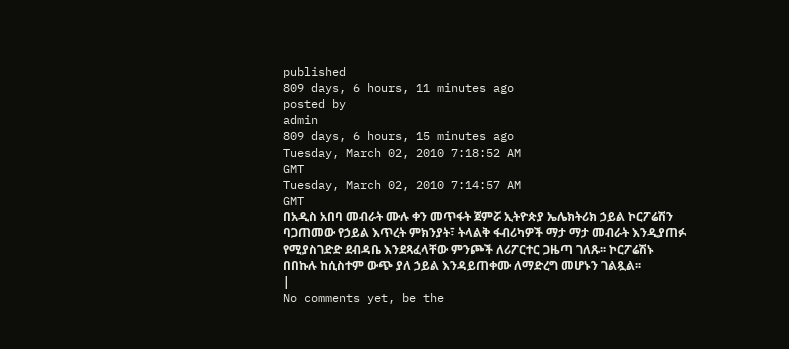published
809 days, 6 hours, 11 minutes ago
posted by
admin
809 days, 6 hours, 15 minutes ago
Tuesday, March 02, 2010 7:18:52 AM
GMT
Tuesday, March 02, 2010 7:14:57 AM
GMT
በአዲስ አበባ መብራት ሙሉ ቀን መጥፋት ጀምሯ ኢትዮጵያ ኤሌክትሪክ ኃይል ኮርፖሬሽን ባጋጠመው የኃይል እጥረት ምክንያት፣ ትላልቅ ፋብሪካዎች ማታ ማታ መብራት እንዲያጠፉ የሚያስገድድ ደብዳቤ እንደጻፈላቸው ምንጮች ለሪፖርተር ጋዜጣ ገለጹ፡፡ ኮርፖሬሽኑ በበኩሉ ከሲስተም ውጭ ያለ ኃይል እንዳይጠቀሙ ለማድረግ መሆኑን ገልጿል፡፡
|
No comments yet, be the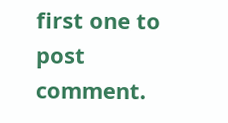first one to post comment.